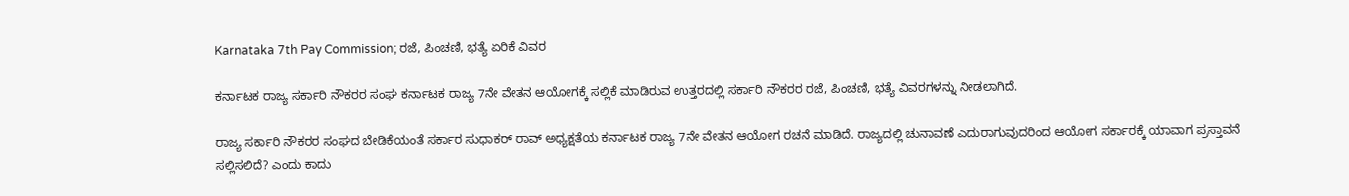Karnataka 7th Pay Commission; ರಜೆ, ಪಿಂಚಣಿ, ಭತ್ಯೆ ಏರಿಕೆ ವಿವರ

ಕರ್ನಾಟಕ ರಾಜ್ಯ ಸರ್ಕಾರಿ ನೌಕರರ ಸಂಘ ಕರ್ನಾಟಕ ರಾಜ್ಯ 7ನೇ ವೇತನ ಆಯೋಗಕ್ಕೆ ಸಲ್ಲಿಕೆ ಮಾಡಿರುವ ಉತ್ತರದಲ್ಲಿ ಸರ್ಕಾರಿ ನೌಕರರ ರಜೆ, ಪಿಂಚಣಿ, ಭತ್ಯೆ ವಿವರಗಳನ್ನು ನೀಡಲಾಗಿದೆ.

ರಾಜ್ಯ ಸರ್ಕಾರಿ ನೌಕರರ ಸಂಘದ ಬೇಡಿಕೆಯಂತೆ ಸರ್ಕಾರ ಸುಧಾಕರ್ ರಾವ್ ಅಧ್ಯಕ್ಷತೆಯ ಕರ್ನಾಟಕ ರಾಜ್ಯ 7ನೇ ವೇತನ ಆಯೋಗ ರಚನೆ ಮಾಡಿದೆ. ರಾಜ್ಯದಲ್ಲಿ ಚುನಾವಣೆ ಎದುರಾಗುವುದರಿಂದ ಆಯೋಗ ಸರ್ಕಾರಕ್ಕೆ ಯಾವಾಗ ಪ್ರಸ್ತಾವನೆ ಸಲ್ಲಿಸಲಿದೆ? ಎಂದು ಕಾದು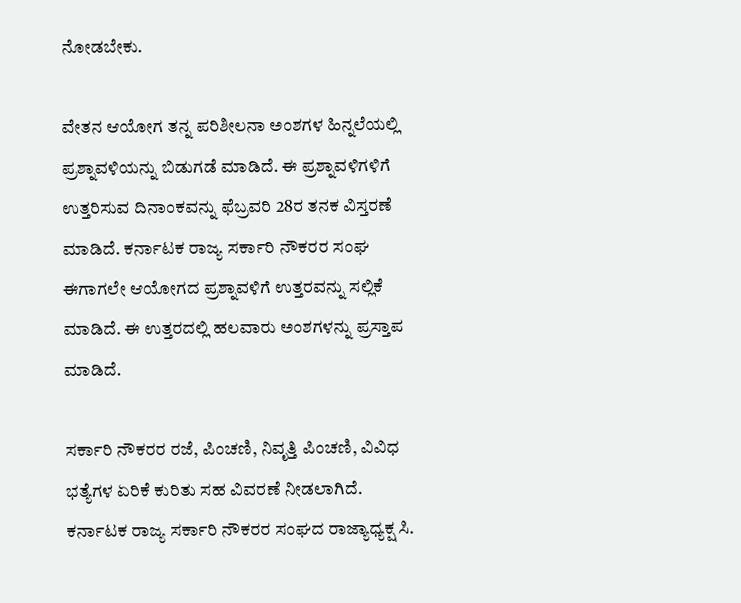ನೋಡಬೇಕು.

ವೇತನ ಆಯೋಗ ತನ್ನ ಪರಿಶೀಲನಾ ಅಂಶಗಳ ಹಿನ್ನಲೆಯಲ್ಲಿ ಪ್ರಶ್ನಾವಳಿಯನ್ನು ಬಿಡುಗಡೆ ಮಾಡಿದೆ. ಈ ಪ್ರಶ್ನಾವಳಿಗಳಿಗೆ ಉತ್ತರಿಸುವ ದಿನಾಂಕವನ್ನು ಫೆಬ್ರವರಿ 28ರ ತನಕ ವಿಸ್ತರಣೆ ಮಾಡಿದೆ. ಕರ್ನಾಟಕ ರಾಜ್ಯ ಸರ್ಕಾರಿ ನೌಕರರ ಸಂಘ ಈಗಾಗಲೇ ಆಯೋಗದ ಪ್ರಶ್ನಾವಳಿಗೆ ಉತ್ತರವನ್ನು ಸಲ್ಲಿಕೆ ಮಾಡಿದೆ. ಈ ಉತ್ತರದಲ್ಲಿ ಹಲವಾರು ಅಂಶಗಳನ್ನು ಪ್ರಸ್ತಾಪ ಮಾಡಿದೆ.

ಸರ್ಕಾರಿ ನೌಕರರ ರಜೆ, ಪಿಂಚಣಿ, ನಿವೃತ್ತಿ ಪಿಂಚಣಿ, ವಿವಿಧ ಭತ್ಯೆಗಳ ಏರಿಕೆ ಕುರಿತು ಸಹ ವಿವರಣೆ ನೀಡಲಾಗಿದೆ. ಕರ್ನಾಟಕ ರಾಜ್ಯ ಸರ್ಕಾರಿ ನೌಕರರ ಸಂಘದ ರಾಜ್ಯಾಧ್ಯಕ್ಷ ಸಿ.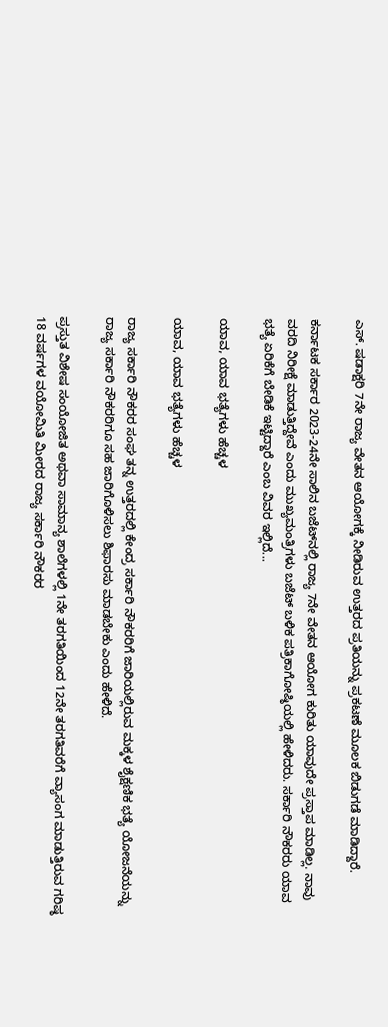ಎಸ್. ಷಡಾಕ್ಷರಿ 7ನೇ ರಾಜ್ಯ ವೇತನ ಆಯೋಗಕ್ಕೆ ನೀಡಿರುವ ಉತ್ತರದ ಪ್ರತಿಯನ್ನು ಪ್ರಕಟಣೆ ಮೂಲಕ ಬಿಡುಗಡೆ ಮಾಡಿದ್ದಾರೆ.

ಕರ್ನಾಟಕ ಸರ್ಕಾರ 2023-24ನೇ ಸಾಲಿನ ಬಜೆಟ್‌ನಲ್ಲಿ ರಾಜ್ಯ 7ನೇ ವೇತನ ಆಯೋಗ ಕುರಿತು ಯಾವುದೇ ಪ್ರಸ್ತಾಪ ಮಾಡಿಲ್ಲ. ನಾವು ವರದಿ ನಿರೀಕ್ಷೆ ಮಾಡುತ್ತಿದ್ದೇವೆ ಎಂದು ಮುಖ್ಯಮಂತ್ರಿಗಳು ಬಜೆಟ್ ಬಳಿಕ ಪತ್ರಿಕಾಗೋಷ್ಠಿಯಲ್ಲಿ ಹೇಳಿದರು. ಸರ್ಕಾರಿ ನೌಕರರು ಯಾವ ಭತ್ಯೆ ಏರಿಕೆಗೆ ಬೇಡಿಕೆ ಇಟ್ಟಿದ್ದಾರೆ ಎಂಬ ವಿವರ ಇಲ್ಲಿದೆ...

ಯಾವ, ಯಾವ ಭತ್ಯೆಗಳು ಹೆಚ್ಚಳ

ಯಾವ, ಯಾವ ಭತ್ಯೆಗಳು ಹೆಚ್ಚಳ

ರಾಜ್ಯ ಸರ್ಕಾರಿ ನೌಕರರ ಸಂಘ ತನ್ನ ಉತ್ತರದಲ್ಲಿ ಕೇಂದ್ರ ಸರ್ಕಾರಿ ನೌಕರರಿಗೆ ಜಾರಿಯಲ್ಲಿರುವ ಮಕ್ಕಳ ಶೈಕ್ಷಣಿಕ ಭತ್ಯೆ ಯೋಜನೆಯನ್ನು ರಾಜ್ಯ ಸರ್ಕಾರಿ ನೌಕರರಿಗೂ ಸಹ ಜಾರಿಗೊಳಿಸಲು ಶಿಫಾರಸು ಮಾಡಬೇಕು ಎಂದು ಹೇಳಿದೆ.

ಪ್ರಸ್ತುತ ವಿಶೇಷ ಸಂಯೋಜಿತ ಅಥವಾ ಸಾಮಾನ್ಯ ಶಾಲೆಗಳಲ್ಲಿ 1ನೇ ತರಗತಿಯಿಂದ 12ನೇ ತರಗತಿವರೆಗೆ ವ್ಯಾಸಂಗ ಮಾಡುತ್ತಿರುವ ಗರಿಷ್ಠ 18 ವರ್ಷಗಳ ವಯೋಮಿತಿ ಮೀರದ ರಾಜ್ಯ ಸರ್ಕಾರಿ ನೌಕರರ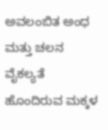ಅವಲಂಬಿತ ಅಂಧ ಮತ್ತು ಚಲನ ವೈಕಲ್ಯತೆ ಹೊಂದಿರುವ ಮಕ್ಕಳ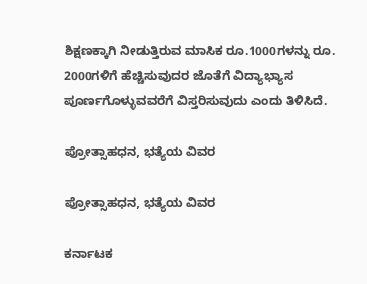ಶಿಕ್ಷಣಕ್ಕಾಗಿ ನೀಡುತ್ತಿರುವ ಮಾಸಿಕ ರೂ.1000ಗಳನ್ನು ರೂ. 2000ಗಳಿಗೆ ಹೆಚ್ಚಿಸುವುದರ ಜೊತೆಗೆ ವಿದ್ಯಾಭ್ಯಾಸ ಪೂರ್ಣಗೊಳ್ಳುವವರೆಗೆ ವಿಸ್ತರಿಸುವುದು ಎಂದು ತಿಳಿಸಿದೆ.

ಪ್ರೋತ್ಸಾಹಧನ, ಭತ್ಯೆಯ ವಿವರ

ಪ್ರೋತ್ಸಾಹಧನ, ಭತ್ಯೆಯ ವಿವರ

ಕರ್ನಾಟಕ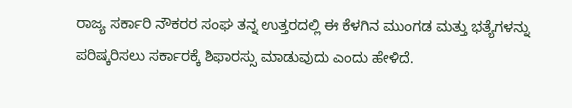ರಾಜ್ಯ ಸರ್ಕಾರಿ ನೌಕರರ ಸಂಘ ತನ್ನ ಉತ್ತರದಲ್ಲಿ ಈ ಕೆಳಗಿನ ಮುಂಗಡ ಮತ್ತು ಭತ್ಯೆಗಳನ್ನು ಪರಿಷ್ಕರಿಸಲು ಸರ್ಕಾರಕ್ಕೆ ಶಿಫಾರಸ್ಸು ಮಾಡುವುದು ಎಂದು ಹೇಳಿದೆ.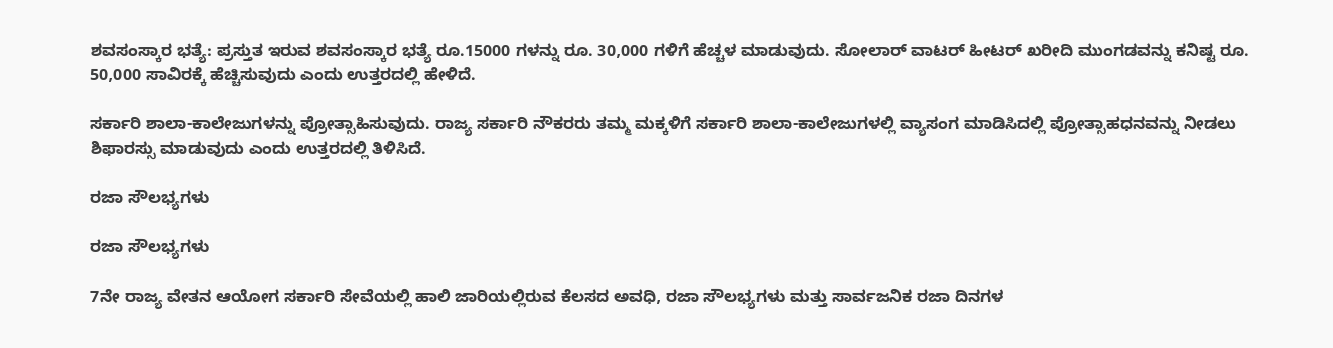ಶವಸಂಸ್ಕಾರ ಭತ್ಯೆ: ಪ್ರಸ್ತುತ ಇರುವ ಶವಸಂಸ್ಕಾರ ಭತ್ಯೆ ರೂ.15000 ಗಳನ್ನು ರೂ. 30,000 ಗಳಿಗೆ ಹೆಚ್ಚಳ ಮಾಡುವುದು. ಸೋಲಾರ್ ವಾಟರ್ ಹೀಟರ್ ಖರೀದಿ ಮುಂಗಡವನ್ನು ಕನಿಷ್ಟ ರೂ. 50,000 ಸಾವಿರಕ್ಕೆ ಹೆಚ್ಚಿಸುವುದು ಎಂದು ಉತ್ತರದಲ್ಲಿ ಹೇಳಿದೆ.

ಸರ್ಕಾರಿ ಶಾಲಾ-ಕಾಲೇಜುಗಳನ್ನು ಪ್ರೋತ್ಸಾಹಿಸುವುದು. ರಾಜ್ಯ ಸರ್ಕಾರಿ ನೌಕರರು ತಮ್ಮ ಮಕ್ಕಳಿಗೆ ಸರ್ಕಾರಿ ಶಾಲಾ-ಕಾಲೇಜುಗಳಲ್ಲಿ ವ್ಯಾಸಂಗ ಮಾಡಿಸಿದಲ್ಲಿ ಪ್ರೋತ್ಸಾಹಧನವನ್ನು ನೀಡಲು ಶಿಫಾರಸ್ಸು ಮಾಡುವುದು ಎಂದು ಉತ್ತರದಲ್ಲಿ ತಿಳಿಸಿದೆ.

ರಜಾ ಸೌಲಭ್ಯಗಳು

ರಜಾ ಸೌಲಭ್ಯಗಳು

7ನೇ ರಾಜ್ಯ ವೇತನ ಆಯೋಗ ಸರ್ಕಾರಿ ಸೇವೆಯಲ್ಲಿ ಹಾಲಿ ಜಾರಿಯಲ್ಲಿರುವ ಕೆಲಸದ ಅವಧಿ, ರಜಾ ಸೌಲಭ್ಯಗಳು ಮತ್ತು ಸಾರ್ವಜನಿಕ ರಜಾ ದಿನಗಳ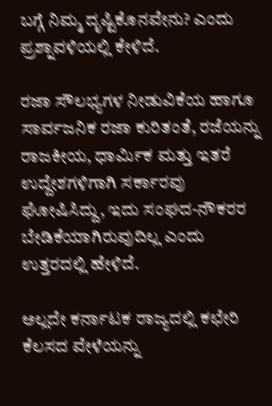ಬಗ್ಗೆ ನಿಮ್ಮ ದೃಷ್ಟಿಕೊನವೇನು? ಎಂದು ಪ್ರಶ್ನಾವಳಿಯಲ್ಲಿ ಕೇಳಿದೆ.

ರಜಾ ಸೌಲಭ್ಯಗಳ ನೀಡುವಿಕೆಯ ಹಾಗೂ ಸಾರ್ವಜನಿಕ ರಜಾ ಕುರಿತಂತೆ, ರಜೆಯನ್ನು ರಾಜಕೀಯ, ಧಾರ್ಮಿಕ ಮತ್ತು ಇತರೆ ಉದ್ದೇಶಗಳಿಗಾಗಿ ಸರ್ಕಾರವು ಘೋಷಿಸಿದ್ದು, ಇದು ಸಂಘದ-ನೌಕರರ ಬೇಡಿಕೆಯಾಗಿರುವುದಿಲ್ಲ ಎಂದು ಉತ್ತರದಲ್ಲಿ ಹೇಳಿದೆ.

ಅಲ್ಲದೇ ಕರ್ನಾಟಕ ರಾಜ್ಯದಲ್ಲಿ ಕಛೇರಿ ಕೆಲಸದ ವೇಳೆಯನ್ನು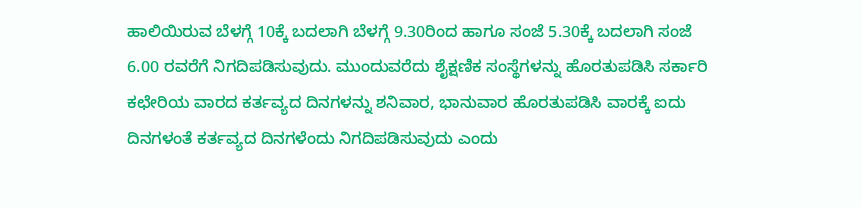ಹಾಲಿಯಿರುವ ಬೆಳಗ್ಗೆ 10ಕ್ಕೆ ಬದಲಾಗಿ ಬೆಳಗ್ಗೆ 9.30ರಿಂದ ಹಾಗೂ ಸಂಜೆ 5.30ಕ್ಕೆ ಬದಲಾಗಿ ಸಂಜೆ 6.00 ರವರೆಗೆ ನಿಗದಿಪಡಿಸುವುದು. ಮುಂದುವರೆದು ಶೈಕ್ಷಣಿಕ ಸಂಸ್ಥೆಗಳನ್ನು ಹೊರತುಪಡಿಸಿ ಸರ್ಕಾರಿ ಕಛೇರಿಯ ವಾರದ ಕರ್ತವ್ಯದ ದಿನಗಳನ್ನು ಶನಿವಾರ, ಭಾನುವಾರ ಹೊರತುಪಡಿಸಿ ವಾರಕ್ಕೆ ಐದು ದಿನಗಳಂತೆ ಕರ್ತವ್ಯದ ದಿನಗಳೆಂದು ನಿಗದಿಪಡಿಸುವುದು ಎಂದು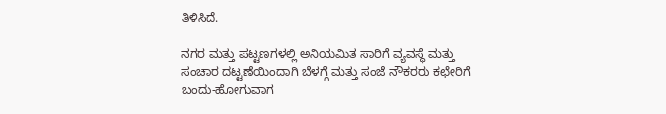ತಿಳಿಸಿದೆ.

ನಗರ ಮತ್ತು ಪಟ್ಟಣಗಳಲ್ಲಿ ಅನಿಯಮಿತ ಸಾರಿಗೆ ವ್ಯವಸ್ಥೆ ಮತ್ತು ಸಂಚಾರ ದಟ್ಟಣೆಯಿಂದಾಗಿ ಬೆಳಗ್ಗೆ ಮತ್ತು ಸಂಜೆ ನೌಕರರು ಕಛೇರಿಗೆ ಬಂದು-ಹೋಗುವಾಗ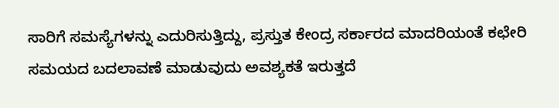ಸಾರಿಗೆ ಸಮಸ್ಯೆಗಳನ್ನು ಎದುರಿಸುತ್ತಿದ್ದು, ಪ್ರಸ್ತುತ ಕೇಂದ್ರ ಸರ್ಕಾರದ ಮಾದರಿಯಂತೆ ಕಛೇರಿ ಸಮಯದ ಬದಲಾವಣೆ ಮಾಡುವುದು ಅವಶ್ಯಕತೆ ಇರುತ್ತದೆ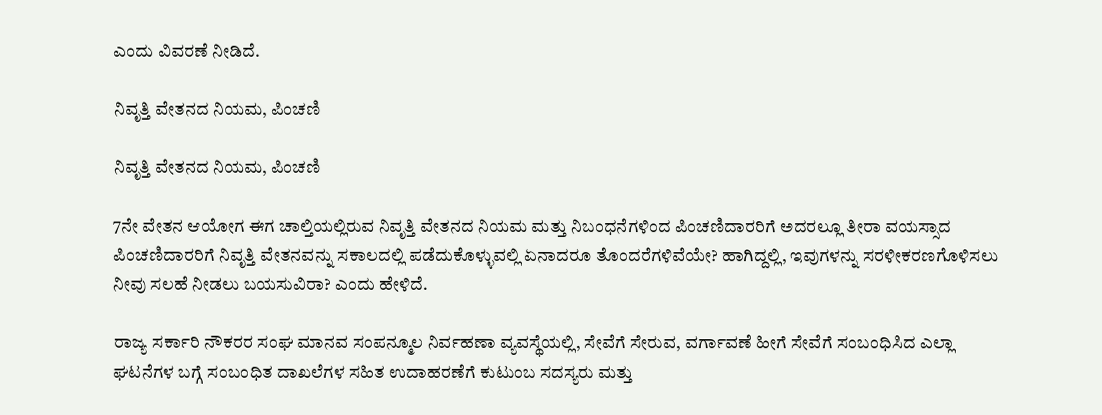ಎಂದು ವಿವರಣೆ ನೀಡಿದೆ.

ನಿವೃತ್ತಿ ವೇತನದ ನಿಯಮ, ಪಿಂಚಣಿ

ನಿವೃತ್ತಿ ವೇತನದ ನಿಯಮ, ಪಿಂಚಣಿ

7ನೇ ವೇತನ ಆಯೋಗ ಈಗ ಚಾಲ್ತಿಯಲ್ಲಿರುವ ನಿವೃತ್ತಿ ವೇತನದ ನಿಯಮ ಮತ್ತು ನಿಬಂಧನೆಗಳಿಂದ ಪಿಂಚಣಿದಾರರಿಗೆ ಅದರಲ್ಲೂ ತೀರಾ ವಯಸ್ಸಾದ ಪಿಂಚಣಿದಾರರಿಗೆ ನಿವೃತ್ತಿ ವೇತನವನ್ನು ಸಕಾಲದಲ್ಲಿ ಪಡೆದುಕೊಳ್ಳುವಲ್ಲಿ ಏನಾದರೂ ತೊಂದರೆಗಳಿವೆಯೇ? ಹಾಗಿದ್ದಲ್ಲಿ, ಇವುಗಳನ್ನು ಸರಳೀಕರಣಗೊಳಿಸಲು ನೀವು ಸಲಹೆ ನೀಡಲು ಬಯಸುವಿರಾ? ಎಂದು ಹೇಳಿದೆ.

ರಾಜ್ಯ ಸರ್ಕಾರಿ ನೌಕರರ ಸಂಘ ಮಾನವ ಸಂಪನ್ಮೂಲ ನಿರ್ವಹಣಾ ವ್ಯವಸ್ಥೆಯಲ್ಲಿ, ಸೇವೆಗೆ ಸೇರುವ, ವರ್ಗಾವಣೆ ಹೀಗೆ ಸೇವೆಗೆ ಸಂಬಂಧಿಸಿದ ಎಲ್ಲಾ ಘಟನೆಗಳ ಬಗ್ಗೆ ಸಂಬಂಧಿತ ದಾಖಲೆಗಳ ಸಹಿತ ಉದಾಹರಣೆಗೆ ಕುಟುಂಬ ಸದಸ್ಯರು ಮತ್ತು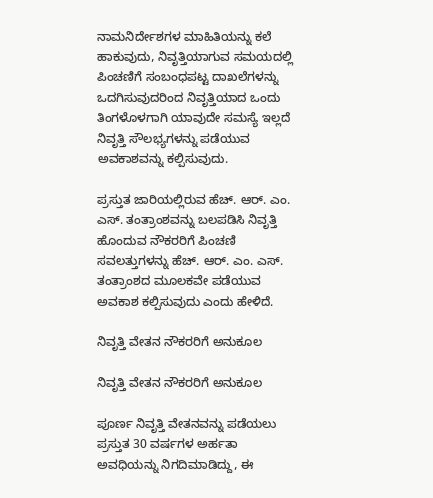ನಾಮನಿರ್ದೇಶಗಳ ಮಾಹಿತಿಯನ್ನು ಕಲೆ ಹಾಕುವುದು, ನಿವೃತ್ತಿಯಾಗುವ ಸಮಯದಲ್ಲಿ ಪಿಂಚಣಿಗೆ ಸಂಬಂಧಪಟ್ಟ ದಾಖಲೆಗಳನ್ನು ಒದಗಿಸುವುದರಿಂದ ನಿವೃತ್ತಿಯಾದ ಒಂದು ತಿಂಗಳೊಳಗಾಗಿ ಯಾವುದೇ ಸಮಸ್ಯೆ ಇಲ್ಲದೆ ನಿವೃತ್ತಿ ಸೌಲಭ್ಯಗಳನ್ನು ಪಡೆಯುವ ಅವಕಾಶವನ್ನು ಕಲ್ಪಿಸುವುದು.

ಪ್ರಸ್ತುತ ಜಾರಿಯಲ್ಲಿರುವ ಹೆಚ್. ಆರ್. ಎಂ. ಎಸ್. ತಂತ್ರಾಂಶವನ್ನು ಬಲಪಡಿಸಿ ನಿವೃತ್ತಿ ಹೊಂದುವ ನೌಕರರಿಗೆ ಪಿಂಚಣಿ ಸವಲತ್ತುಗಳನ್ನು ಹೆಚ್. ಆರ್. ಎಂ. ಎಸ್. ತಂತ್ರಾಂಶದ ಮೂಲಕವೇ ಪಡೆಯುವ ಅವಕಾಶ ಕಲ್ಪಿಸುವುದು ಎಂದು ಹೇಳಿದೆ.

ನಿವೃತ್ತಿ ವೇತನ ನೌಕರರಿಗೆ ಅನುಕೂಲ

ನಿವೃತ್ತಿ ವೇತನ ನೌಕರರಿಗೆ ಅನುಕೂಲ

ಪೂರ್ಣ ನಿವೃತ್ತಿ ವೇತನವನ್ನು ಪಡೆಯಲು ಪ್ರಸ್ತುತ 30 ವರ್ಷಗಳ ಅರ್ಹತಾ ಅವಧಿಯನ್ನು ನಿಗದಿಮಾಡಿದ್ದು, ಈ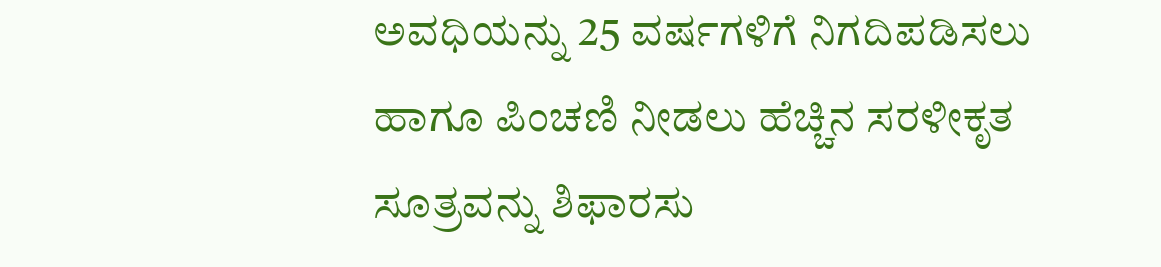ಅವಧಿಯನ್ನು 25 ವರ್ಷಗಳಿಗೆ ನಿಗದಿಪಡಿಸಲು ಹಾಗೂ ಪಿಂಚಣಿ ನೀಡಲು ಹೆಚ್ಚಿನ ಸರಳೀಕೃತ ಸೂತ್ರವನ್ನು ಶಿಫಾರಸು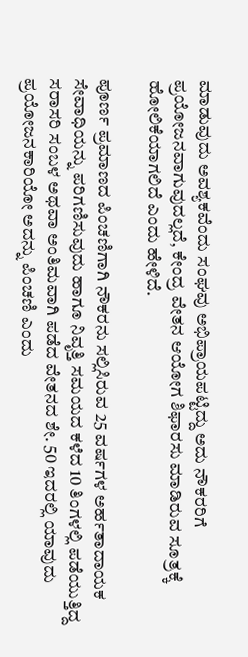ಮಾಡುವುದು ಅವಶ್ಯಕವೆಂದು ಸಂಘವು ಅಭಿಪ್ರಾಯಪಟ್ಟಿದ್ದು ಅದು ನೌಕರರಿಗೆ ಪ್ರಯೋಜನವಾಗುವುದಲ್ಲದೆ, ಕೇಂದ್ರ ವೇತನ ಆಯೋಗ ಶಿಫಾರಸು ಮಾಡಿರುವ ಸೂತ್ರಕ್ಕೆ ಹೋಲಿಕೆಯಾಗಲಿದೆ ಎಂದು ಹೇಳಿದೆ.

ಪೂರ್ಣ ಪ್ರಮಾಣದ ಪಿಂಚಣಿಗಾಗಿ ನೌಕರನು ಸಲ್ಲಿಸಿರುವ 25 ವರ್ಷಗಳ ಅರ್ಹತಾದಾಯಕ ಸೇವಾಧಿಯನ್ನು ಪರಿಗಣಿಸುವುದು ಹಾಗೂ ನಿವೃತ್ತಿ ಸಮಯದ ಕಳೆದ 10 ತಿಂಗಳಲ್ಲಿ ಪಡೆಯುತ್ತಿದ್ದ ಸರಾಸರಿ ಸಂಬಳ ಅಥವಾ ಅಂತಿಮವಾಗಿ ಪಡೆದ ವೇತನದ ಶೇ. 50 ಇದರಲ್ಲಿ ಯಾವುದು ಪ್ರಯೋಜನಕಾರಿಯೋ ಅದನ್ನು ಪಿಂಚಣಿ ಎಂದು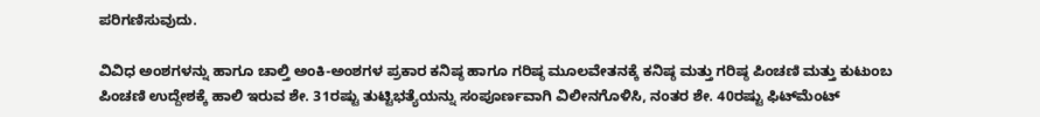ಪರಿಗಣಿಸುವುದು.

ವಿವಿಧ ಅಂಶಗಳನ್ನು ಹಾಗೂ ಚಾಲ್ತಿ ಅಂಕಿ-ಅಂಶಗಳ ಪ್ರಕಾರ ಕನಿಷ್ಠ ಹಾಗೂ ಗರಿಷ್ಠ ಮೂಲವೇತನಕ್ಕೆ ಕನಿಷ್ಠ ಮತ್ತು ಗರಿಷ್ಠ ಪಿಂಚಣಿ ಮತ್ತು ಕುಟುಂಬ ಪಿಂಚಣಿ ಉದ್ದೇಶಕ್ಕೆ ಹಾಲಿ ಇರುವ ಶೇ. 31ರಷ್ಟು ತುಟ್ಟಿಭತ್ಯೆಯನ್ನು ಸಂಪೂರ್ಣವಾಗಿ ವಿಲೀನಗೊಳಿಸಿ, ನಂತರ ಶೇ. 40ರಷ್ಟು ಫಿಟ್‌ಮೆಂಟ್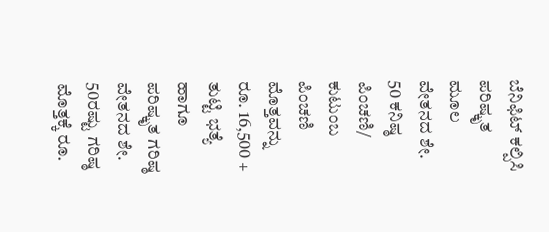ಬೆನಿಫಿಟ್ ಕಲ್ಪಿಸಿ ಪರಿಷ್ಕೃತ ಮೂಲ ವೇತನದ ಶೇ. 50 ಕನಿಷ್ಠ ಪಿಂಚಣಿ/ ಕುಟುಂಬ ಪಿಂಚಣಿ ಮೊತ್ತವನ್ನು ರೂ. 16,500 + ತುಟ್ಟಿ ಭತ್ಯೆ ಹಾಗೂ ಪರಿಷ್ಕೃತ ಗರಿಷ್ಠ ವೇತನದ ಶೇ. 50ರಷ್ಟು ಗರಿಷ್ಠ ಮೊತ್ತಕ್ಕೆ ರೂ.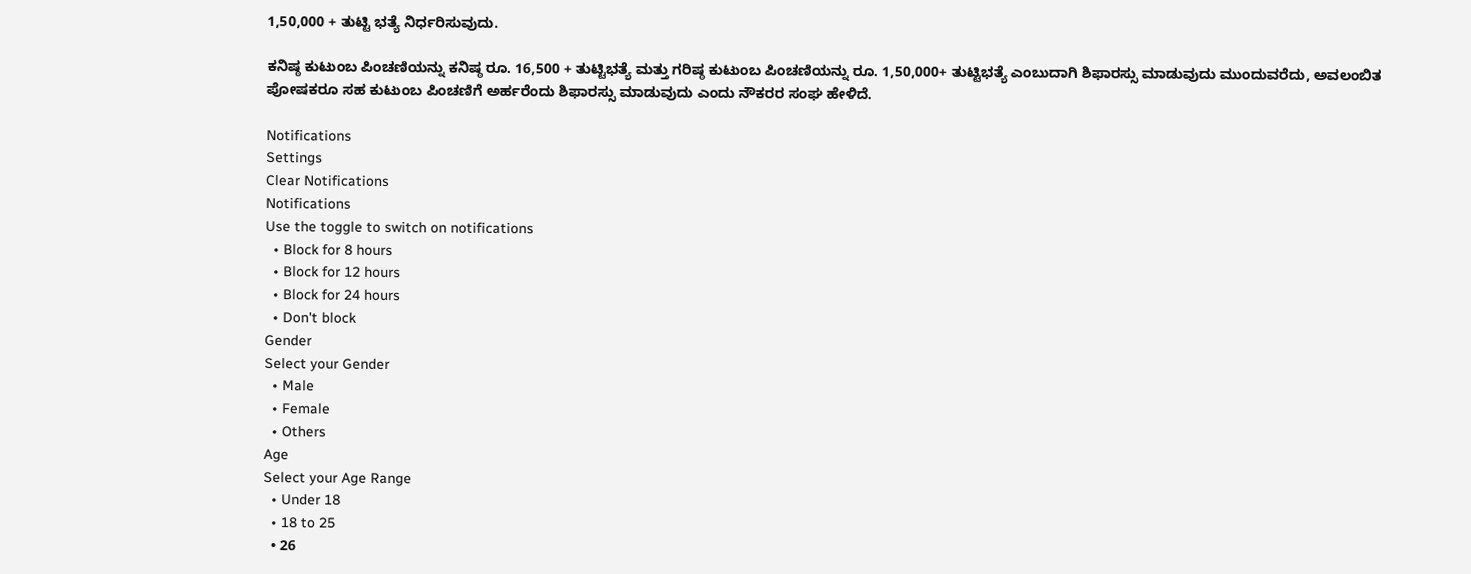1,50,000 + ತುಟ್ಟಿ ಭತ್ಯೆ ನಿರ್ಧರಿಸುವುದು.

ಕನಿಷ್ಠ ಕುಟುಂಬ ಪಿಂಚಣಿಯನ್ನು ಕನಿಷ್ಠ ರೂ. 16,500 + ತುಟ್ಟಿಭತ್ಯೆ ಮತ್ತು ಗರಿಷ್ಠ ಕುಟುಂಬ ಪಿಂಚಣಿಯನ್ನು ರೂ. 1,50,000+ ತುಟ್ಟಿಭತ್ಯೆ ಎಂಬುದಾಗಿ ಶಿಫಾರಸ್ಸು ಮಾಡುವುದು ಮುಂದುವರೆದು, ಅವಲಂಬಿತ ಪೋಷಕರೂ ಸಹ ಕುಟುಂಬ ಪಿಂಚಣಿಗೆ ಅರ್ಹರೆಂದು ಶಿಫಾರಸ್ಸು ಮಾಡುವುದು ಎಂದು ನೌಕರರ ಸಂಘ ಹೇಳಿದೆ.

Notifications
Settings
Clear Notifications
Notifications
Use the toggle to switch on notifications
  • Block for 8 hours
  • Block for 12 hours
  • Block for 24 hours
  • Don't block
Gender
Select your Gender
  • Male
  • Female
  • Others
Age
Select your Age Range
  • Under 18
  • 18 to 25
  • 26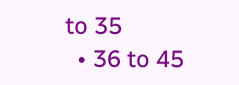to 35
  • 36 to 45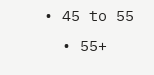• 45 to 55
  • 55+